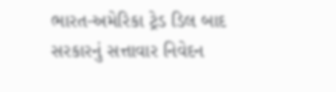ભારત-અમેરિકા ટ્રેડ ડિલ બાદ સરકારનું સત્તાવાર નિવેદન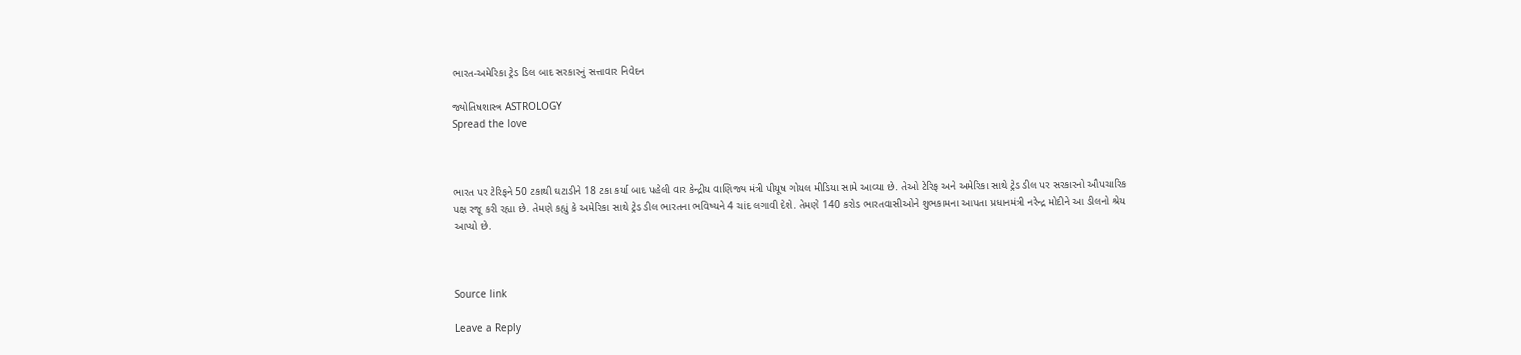ભારત-અમેરિકા ટ્રેડ ડિલ બાદ સરકારનું સત્તાવાર નિવેદન

જ્યોતિષશાસ્ત્ર ASTROLOGY
Spread the love



ભારત પર ટેરિફને 50 ટકાથી ઘટાડીને 18 ટકા કર્યા બાદ પહેલી વાર કેન્દ્રીય વાણિજ્ય મંત્રી પીયૂષ ગોયલ મીડિયા સામે આવ્યા છે. તેઓ ટેરિફ અને અમેરિકા સાથે ટ્રેડ ડીલ પર સરકારનો ઔપચારિક પક્ષ રજૂ કરી રહ્યા છે. તેમણે કહ્યું કે અમેરિકા સાથે ટ્રેડ ડીલ ભારતના ભવિષ્યને 4 ચાંદ લગાવી દેશે. તેમણે 140 કરોડ ભારતવાસીઓને શુભકામના આપતા પ્રધાનમંત્રી નરેન્દ્ર મોદીને આ ડીલનો શ્રેય આપ્યો છે.



Source link

Leave a Reply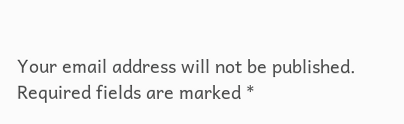Your email address will not be published. Required fields are marked *